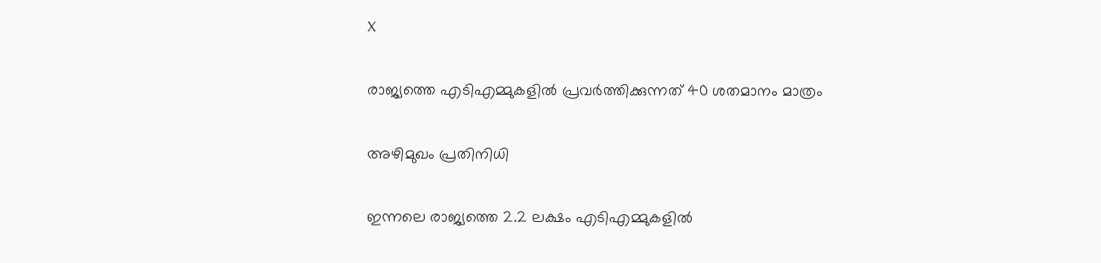X

രാജ്യത്തെ എടിഎമ്മുകളില്‍ പ്രവര്‍ത്തിക്കുന്നത് 40 ശതമാനം മാത്രം

അഴിമുഖം പ്രതിനിധി

ഇന്നലെ രാജ്യത്തെ 2.2 ലക്ഷം എടിഎമ്മുകളില്‍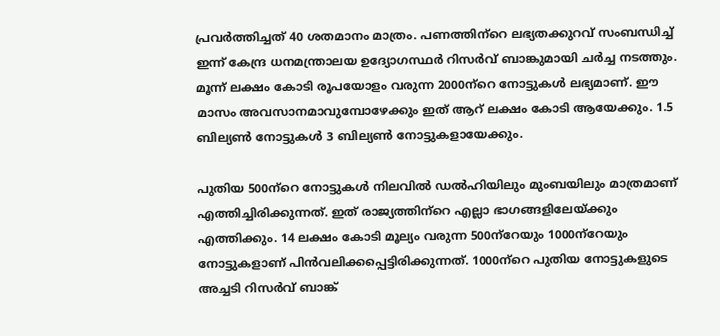പ്രവര്‍ത്തിച്ചത് 40 ശതമാനം മാത്രം. പണത്തിന്‌റെ ലഭ്യതക്കുറവ് സംബന്ധിച്ച് ഇന്ന് കേന്ദ്ര ധനമന്ത്രാലയ ഉദ്യോഗസ്ഥര്‍ റിസര്‍വ് ബാങ്കുമായി ചര്‍ച്ച നടത്തും. മൂന്ന് ലക്ഷം കോടി രൂപയോളം വരുന്ന 2000ന്‌റെ നോട്ടുകള്‍ ലഭ്യമാണ്. ഈ മാസം അവസാനമാവുമ്പോഴേക്കും ഇത് ആറ് ലക്ഷം കോടി ആയേക്കും. 1.5 ബില്യണ്‍ നോട്ടുകള്‍ 3 ബില്യണ്‍ നോട്ടുകളായേക്കും.

പുതിയ 500ന്‌റെ നോട്ടുകള്‍ നിലവില്‍ ഡല്‍ഹിയിലും മുംബയിലും മാത്രമാണ് എത്തിച്ചിരിക്കുന്നത്. ഇത് രാജ്യത്തിന്‌റെ എല്ലാ ഭാഗങ്ങളിലേയ്ക്കും എത്തിക്കും. 14 ലക്ഷം കോടി മൂല്യം വരുന്ന 500ന്‌റേയും 1000ന്‌റേയും നോട്ടുകളാണ് പിന്‍വലിക്കപ്പെട്ടിരിക്കുന്നത്. 1000ന്‌റെ പുതിയ നോട്ടുകളുടെ അച്ചടി റിസര്‍വ് ബാങ്ക്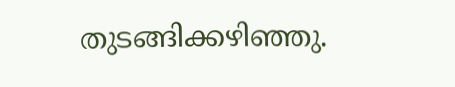തുടങ്ങിക്കഴിഞ്ഞു.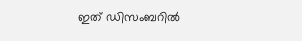ഇത് ഡിസംബറില്‍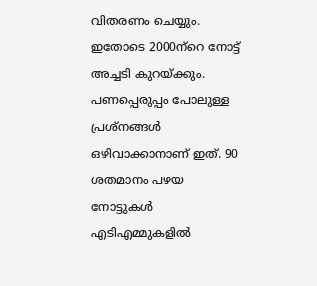വിതരണം ചെയ്യും. ഇതോടെ 2000ന്‌റെ നോട്ട് അച്ചടി കുറയ്ക്കും. പണപ്പെരുപ്പം പോലുള്ള പ്രശ്‌നങ്ങള്‍ ഒഴിവാക്കാനാണ് ഇത്. 90 ശതമാനം പഴയ നോട്ടുകള്‍ എടിഎമ്മുകളില്‍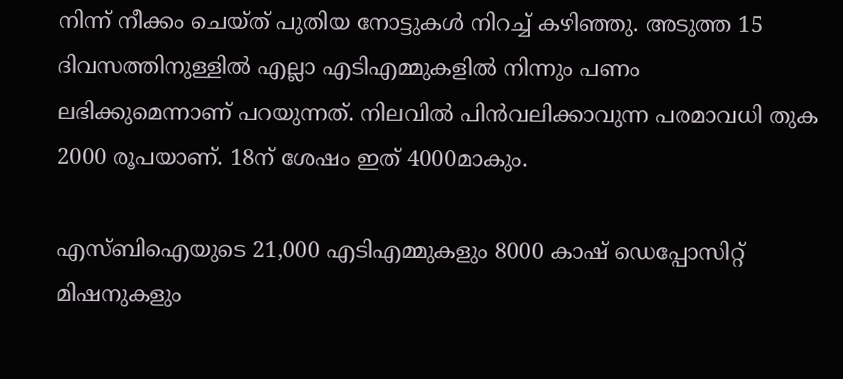നിന്ന് നീക്കം ചെയ്ത് പുതിയ നോട്ടുകള്‍ നിറച്ച് കഴിഞ്ഞു. അടുത്ത 15 ദിവസത്തിനുള്ളില്‍ എല്ലാ എടിഎമ്മുകളില്‍ നിന്നും പണം ലഭിക്കുമെന്നാണ് പറയുന്നത്. നിലവില്‍ പിന്‍വലിക്കാവുന്ന പരമാവധി തുക 2000 രൂപയാണ്. 18ന് ശേഷം ഇത് 4000മാകും.

എസ്ബിഐയുടെ 21,000 എടിഎമ്മുകളും 8000 കാഷ് ഡെപ്പോസിറ്റ് മിഷനുകളും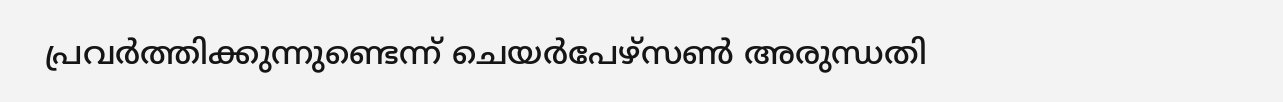പ്രവര്‍ത്തിക്കുന്നുണ്ടെന്ന് ചെയര്‍പേഴ്‌സണ്‍ അരുന്ധതി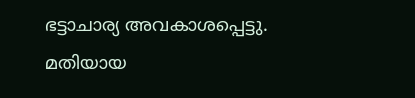ഭട്ടാചാര്യ അവകാശപ്പെട്ടു. മതിയായ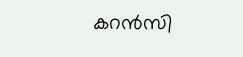കറന്‍സി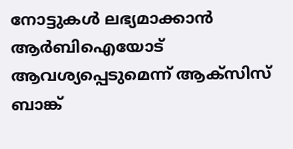നോട്ടുകള്‍ ലഭ്യമാക്കാന്‍ ആര്‍ബിഐയോട് ആവശ്യപ്പെടുമെന്ന് ആക്‌സിസ് ബാങ്ക്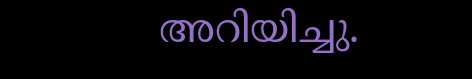അറിയിച്ചു.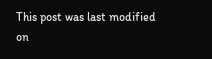This post was last modified on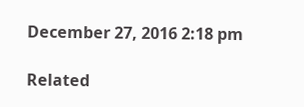December 27, 2016 2:18 pm

Related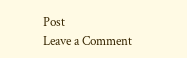Post
Leave a Comment